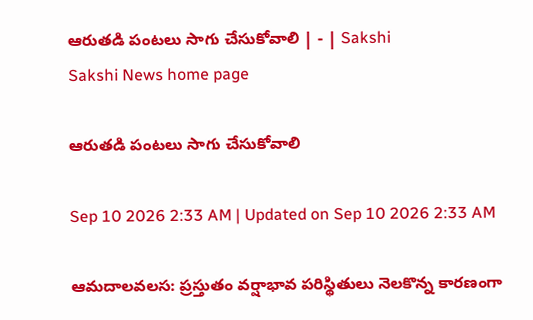ఆరుతడి పంటలు సాగు చేసుకోవాలి | - | Sakshi
Sakshi News home page

ఆరుతడి పంటలు సాగు చేసుకోవాలి

Sep 10 2026 2:33 AM | Updated on Sep 10 2026 2:33 AM

ఆమదాలవలస: ప్రస్తుతం వర్షాభావ పరిస్థితులు నెలకొన్న కారణంగా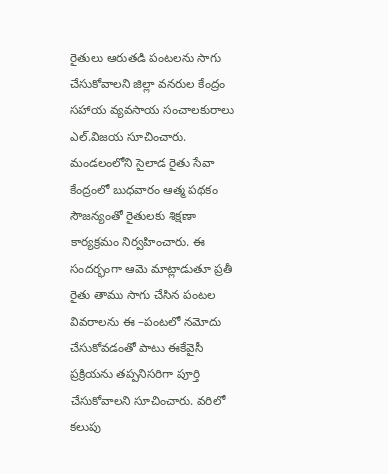రైతులు ఆరుతడి పంటలను సాగు చేసుకోవాలని జిల్లా వనరుల కేంద్రం సహాయ వ్యవసాయ సంచాలకురాలు ఎల్‌.విజయ సూచించారు. మండలంలోని సైలాడ రైతు సేవా కేంద్రంలో బుధవారం ఆత్మ పథకం సౌజన్యంతో రైతులకు శిక్షణా కార్యక్రమం నిర్వహించారు. ఈ సందర్భంగా ఆమె మాట్లాడుతూ ప్రతీ రైతు తాము సాగు చేసిన పంటల వివరాలను ఈ –పంటలో నమోదు చేసుకోవడంతో పాటు ఈకేవైసీ ప్రక్రియను తప్పనిసరిగా పూర్తి చేసుకోవాలని సూచించారు. వరిలో కలుపు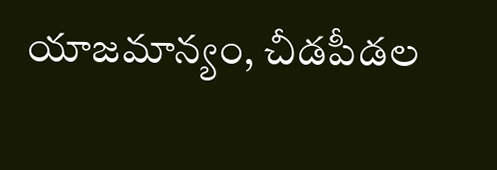యాజమాన్యం, చీడపీడల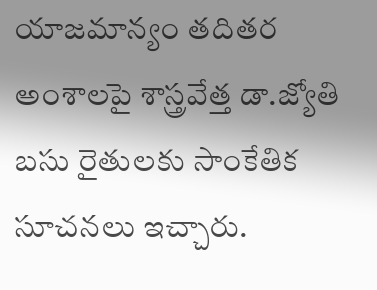యాజమాన్యం తదితర అంశాలపై శాస్త్రవేత్త డా.జ్యోతి బసు రైతులకు సాంకేతిక సూచనలు ఇచ్చారు.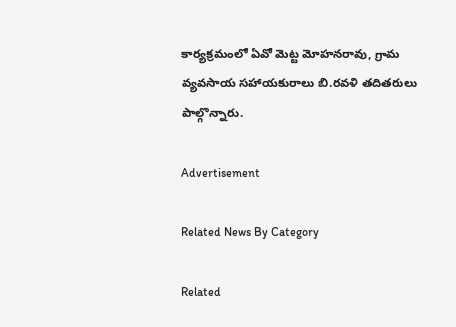కార్యక్రమంలో ఏవో మెట్ట మోహనరావు, గ్రామ వ్యవసాయ సహాయకురాలు బి.రవళి తదితరులు పాల్గొన్నారు.

Advertisement

Related News By Category

Related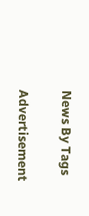News By Tags

Advertisement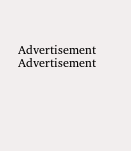Advertisement
Advertisement